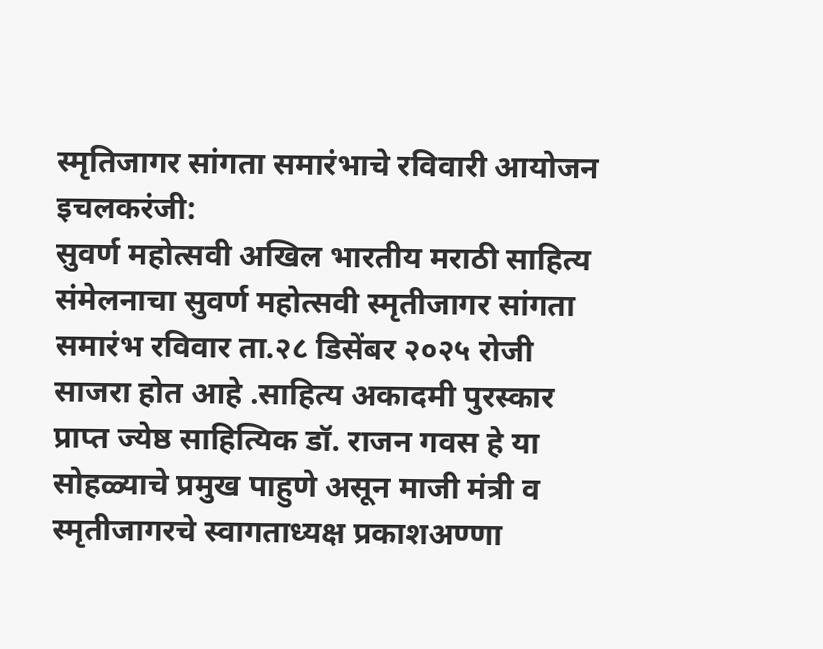स्मृतिजागर सांगता समारंभाचे रविवारी आयोजन
इचलकरंजी:
सुवर्ण महोत्सवी अखिल भारतीय मराठी साहित्य संमेलनाचा सुवर्ण महोत्सवी स्मृतीजागर सांगता समारंभ रविवार ता.२८ डिसेंबर २०२५ रोजी साजरा होत आहे .साहित्य अकादमी पुरस्कार प्राप्त ज्येष्ठ साहित्यिक डॉ. राजन गवस हे या सोहळ्याचे प्रमुख पाहुणे असून माजी मंत्री व स्मृतीजागरचे स्वागताध्यक्ष प्रकाशअण्णा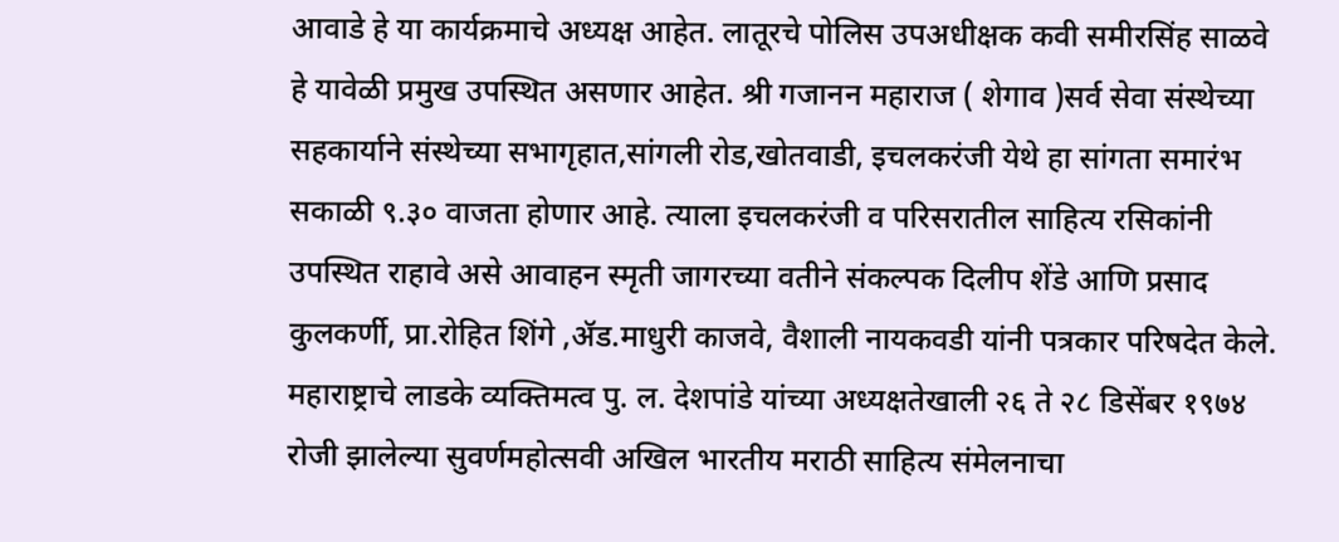आवाडे हे या कार्यक्रमाचे अध्यक्ष आहेत. लातूरचे पोलिस उपअधीक्षक कवी समीरसिंह साळवे हे यावेळी प्रमुख उपस्थित असणार आहेत. श्री गजानन महाराज ( शेगाव )सर्व सेवा संस्थेच्या सहकार्याने संस्थेच्या सभागृहात,सांगली रोड,खोतवाडी, इचलकरंजी येथे हा सांगता समारंभ सकाळी ९.३० वाजता होणार आहे. त्याला इचलकरंजी व परिसरातील साहित्य रसिकांनी उपस्थित राहावे असे आवाहन स्मृती जागरच्या वतीने संकल्पक दिलीप शेंडे आणि प्रसाद कुलकर्णी, प्रा.रोहित शिंगे ,ॲड.माधुरी काजवे, वैशाली नायकवडी यांनी पत्रकार परिषदेत केले.
महाराष्ट्राचे लाडके व्यक्तिमत्व पु. ल. देशपांडे यांच्या अध्यक्षतेखाली २६ ते २८ डिसेंबर १९७४ रोजी झालेल्या सुवर्णमहोत्सवी अखिल भारतीय मराठी साहित्य संमेलनाचा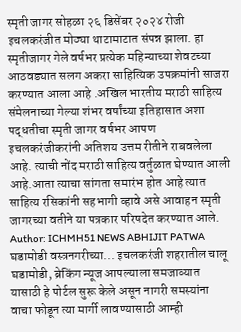स्मृती जागर सोहळा २६ डिसेंबर २०२४ रोजी इचलकरंजीत मोठ्या थाटामाटात संपन्न झाला. हा स्मृतीजागर गेले वर्षभर प्रत्येक महिन्याच्या शेवटच्या आठवड्यात सलग अकरा साहित्यिक उपक्रमांनी साजरा करण्यात आला आहे .अखिल भारतीय मराठी साहित्य संमेलनाच्या गेल्या शंभर वर्षांच्या इतिहासात अशा पद्धतीचा स्मृती जागर वर्षभर आपण इचलकरंजीकरांनी अतिशय उत्तम रीतीने राबवलेला आहे. त्याची नोंद मराठी साहित्य वर्तुळात घेण्यात आली आहे.आता त्याचा सांगता समारंभ होत आहे त्यात साहित्य रसिकांनी सहभागी व्हावे असे आवाहन स्मृती जागरच्या वतीने या पत्रकार परिषदेत करण्यात आले.
Author: ICHMH51 NEWS ABHIJIT PATWA
घडामोडी वस्त्रनगरीच्या... इचलकरंजी शहरातील चालू घडामोडी, ब्रेकिंग न्यूज आपल्याला समजाव्यात यासाठी हे पोर्टल सुरू केले असून नागरी समस्यांना वाचा फोडून त्या मार्गी लावण्यासाठी आम्ही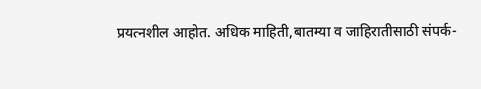प्रयत्नशील आहोत. अधिक माहिती,बातम्या व जाहिरातीसाठी संपर्क-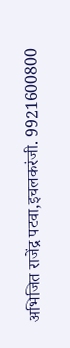अभिजित राजेंद्र पटवा,इचलकरंजी. 9921600800